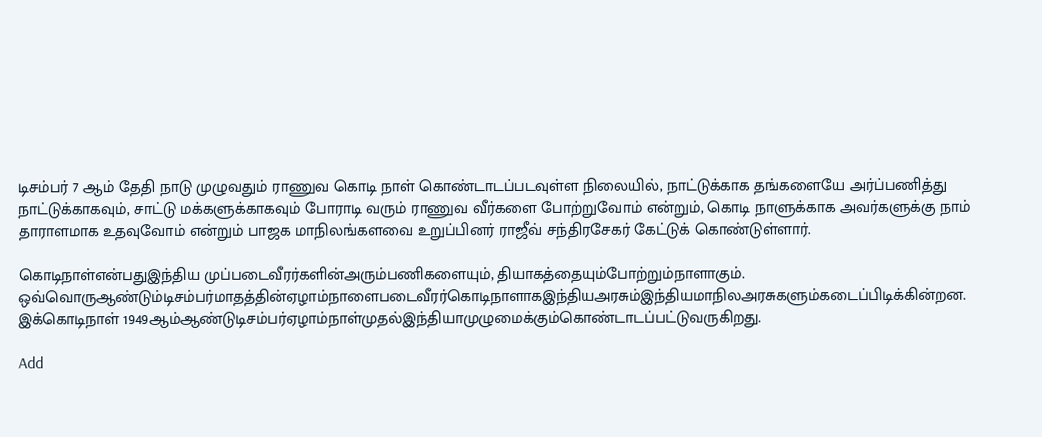டிசம்பர் 7 ஆம் தேதி நாடு முழுவதும் ராணுவ கொடி நாள் கொண்டாடப்படவுள்ள நிலையில், நாட்டுக்காக தங்களையே அர்ப்பணித்து நாட்டுக்காகவும், சாட்டு மக்களுக்காகவும் போராடி வரும் ராணுவ வீர்களை போற்றுவோம் என்றும், கொடி நாளுக்காக அவர்களுக்கு நாம் தாராளமாக உதவுவோம் என்றும் பாஜக மாநிலங்களவை உறுப்பினர் ராஜீவ் சந்திரசேகர் கேட்டுக் கொண்டுள்ளார்.

கொடிநாள்என்பதுஇந்திய முப்படைவீரர்களின்அரும்பணிகளையும், தியாகத்தையும்போற்றும்நாளாகும். ஒவ்வொருஆண்டும்டிசம்பர்மாதத்தின்ஏழாம்நாளைபடைவீரர்கொடிநாளாகஇந்தியஅரசும்இந்தியமாநிலஅரசுகளும்கடைப்பிடிக்கின்றன. இக்கொடிநாள் 1949ஆம்ஆண்டுடிசம்பர்ஏழாம்நாள்முதல்இந்தியாமுழுமைக்கும்கொண்டாடப்பட்டுவருகிறது.

Add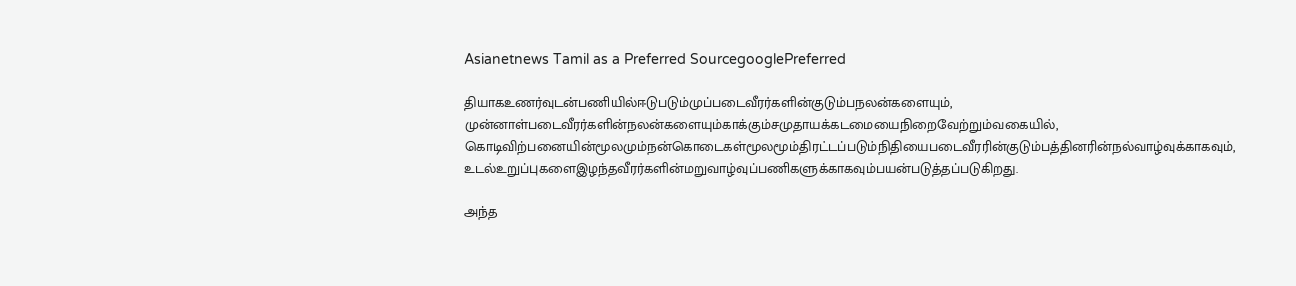Asianetnews Tamil as a Preferred SourcegooglePreferred

தியாகஉணர்வுடன்பணியில்ஈடுபடும்முப்படைவீரர்களின்குடும்பநலன்களையும், முன்னாள்படைவீரர்களின்நலன்களையும்காக்கும்சமுதாயக்கடமையைநிறைவேற்றும்வகையில், கொடிவிற்பனையின்மூலமும்நன்கொடைகள்மூலமூம்திரட்டப்படும்நிதியைபடைவீரரின்குடும்பத்தினரின்நல்வாழ்வுக்காகவும், உடல்உறுப்புகளைஇழந்தவீரர்களின்மறுவாழ்வுப்பணிகளுக்காகவும்பயன்படுத்தப்படுகிறது.

அந்த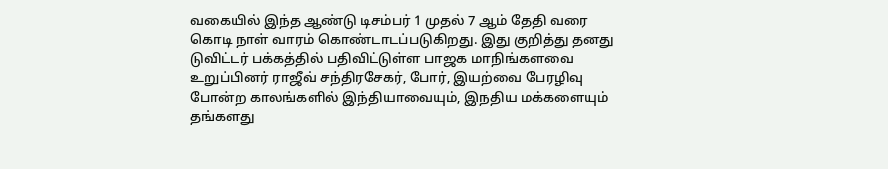வகையில் இந்த ஆண்டு டிசம்பர் 1 முதல் 7 ஆம் தேதி வரை கொடி நாள் வாரம் கொண்டாடப்படுகிறது. இது குறித்து தனது டுவிட்டர் பக்கத்தில் பதிவிட்டுள்ள பாஜக மாநிங்களவை உறுப்பினர் ராஜீவ் சந்திரசேகர், போர், இயற்வை பேரழிவு போன்ற காலங்களில் இந்தியாவையும், இநதிய மக்களையும் தங்களது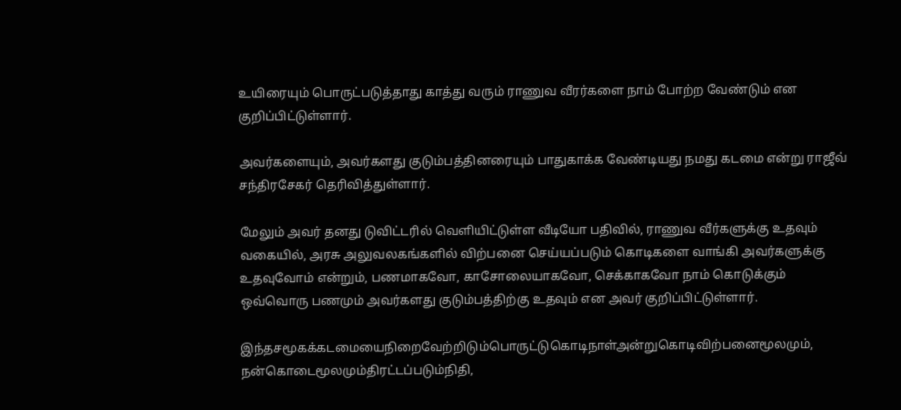உயிரையும் பொருட்படுத்தாது காத்து வரும் ராணுவ வீரர்களை நாம் போற்ற வேண்டும் என குறிப்பிட்டுள்ளார்.

அவர்களையும், அவர்களது குடும்பத்தினரையும் பாதுகாக்க வேண்டியது நமது கடமை என்று ராஜீவ் சந்திரசேகர் தெரிவித்துள்ளார்.

மேலும் அவர் தனது டுவிட்டரில் வெளியிட்டுள்ள வீடியோ பதிவில், ராணுவ வீர்களுக்கு உதவும் வகையில், அரசு அலுவலகங்களில் விற்பனை செய்யப்படும் கொடிகளை வாங்கி அவர்களுக்கு உதவுவோம் என்றும், பணமாகவோ, காசோலையாகவோ, செக்காகவோ நாம் கொடுக்கும் ஒவ்வொரு பணமும் அவர்களது குடும்பத்திற்கு உதவும் என அவர் குறிப்பிட்டுள்ளார்.

இந்தசமூகக்கடமையைநிறைவேற்றிடும்பொருட்டுகொடிநாள்அன்றுகொடிவிற்பனைமூலமும், நன்கொடைமூலமும்திரட்டப்படும்நிதி,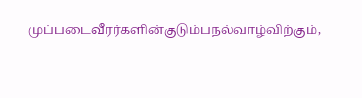முப்படைவீரர்களின்குடும்பநல்வாழ்விற்கும்,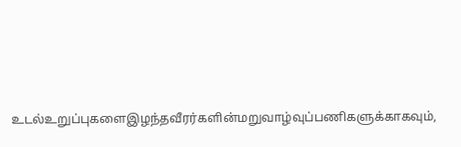உடல்உறுப்புகளைஇழந்தவீரர்களின்மறுவாழ்வுப்பணிகளுக்காகவும்,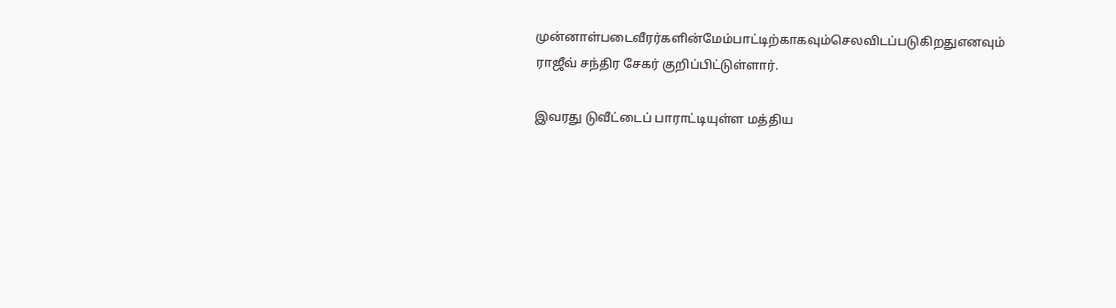முன்னாள்படைவீரர்களின்மேம்பாட்டிற்காகவும்செலவிடப்படுகிறதுஎனவும் ராஜீவ் சந்திர சேகர் குறிப்பிட்டுள்ளார்.

இவரது டுவீட்டைப் பாராட்டியுள்ள மத்திய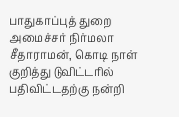பாதுகாப்புத் துறை அமைச்சர் நிர்மலா சீதாராமன், கொடி நாள் குறித்து டுவிட்டரில் பதிவிட்டதற்கு நன்றி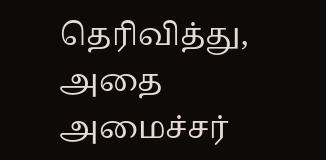தெரிவித்து, அதை அமைச்சர்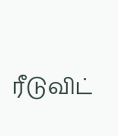ரீடுவிட்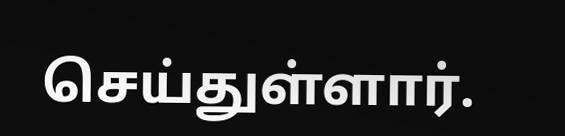செய்துள்ளார்.